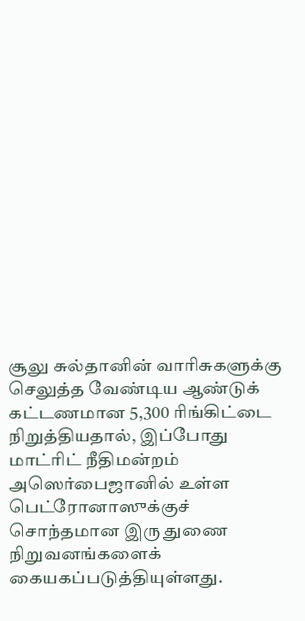சூலு சுல்தானின் வாரிசுகளுக்கு செலுத்த வேண்டிய ஆண்டுக் கட்டணமான 5,300 ரிங்கிட்டை நிறுத்தியதால், இப்போது மாட்ரிட் நீதிமன்றம் அஸெர்பைஜானில் உள்ள பெட்ரோனாஸுக்குச் சொந்தமான இரு துணை நிறுவனங்களைக் கையகப்படுத்தியுள்ளது.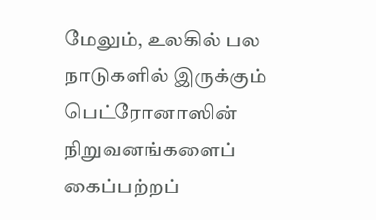மேலும், உலகில் பல நாடுகளில் இருக்கும் பெட்ரோனாஸின் நிறுவனங்களைப் கைப்பற்றப்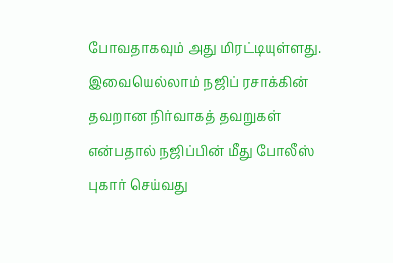போவதாகவும் அது மிரட்டியுள்ளது.
இவையெல்லாம் நஜிப் ரசாக்கின் தவறான நிர்வாகத் தவறுகள் என்பதால் நஜிப்பின் மீது போலீஸ் புகார் செய்வது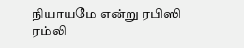நியாயமே என்று ரபிஸி ரம்லி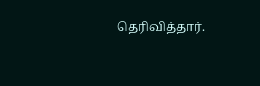தெரிவித்தார்.